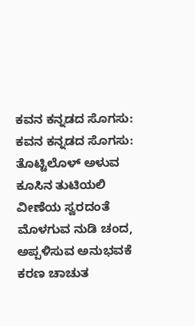ಕವನ ಕನ್ನಡದ ಸೊಗಸು:
ಕವನ ಕನ್ನಡದ ಸೊಗಸು:
ತೊಟ್ಟಿಲೊಳ್ ಅಳುವ ಕೂಸಿನ ತುಟಿಯಲಿ ವೀಣೆಯ ಸ್ವರದಂತೆ ಮೊಳಗುವ ನುಡಿ ಚಂದ,
ಅಪ್ಪಳಿಸುವ ಅನುಭವಕೆ ಕರಣ ಚಾಚುತ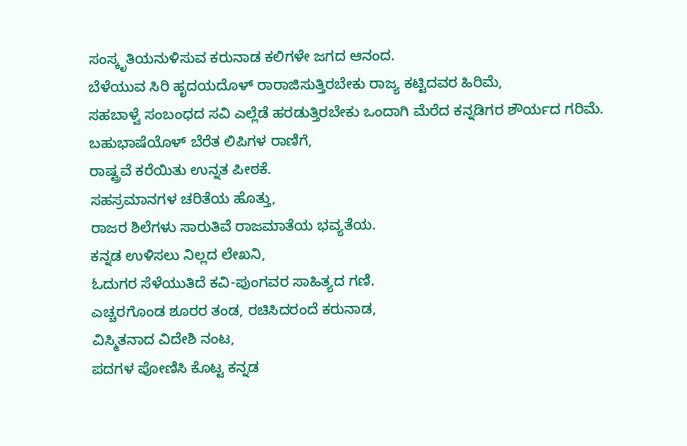ಸಂಸ್ಕೃತಿಯನುಳಿಸುವ ಕರುನಾಡ ಕಲಿಗಳೇ ಜಗದ ಆನಂದ.
ಬೆಳೆಯುವ ಸಿರಿ ಹೃದಯದೊಳ್ ರಾರಾಜಿಸುತ್ತಿರಬೇಕು ರಾಜ್ಯ ಕಟ್ಟಿದವರ ಹಿರಿಮೆ,
ಸಹಬಾಳ್ವೆ ಸಂಬಂಧದ ಸವಿ ಎಲ್ಲೆಡೆ ಹರಡುತ್ತಿರಬೇಕು ಒಂದಾಗಿ ಮೆರೆದ ಕನ್ನಡಿಗರ ಶೌರ್ಯದ ಗರಿಮೆ.
ಬಹುಭಾಷೆಯೊಳ್ ಬೆರೆತ ಲಿಪಿಗಳ ರಾಣಿಗೆ,
ರಾಷ್ಟ್ರವೆ ಕರೆಯಿತು ಉನ್ನತ ಪೀಠಕೆ.
ಸಹಸ್ರಮಾನಗಳ ಚರಿತೆಯ ಹೊತ್ತು,
ರಾಜರ ಶಿಲೆಗಳು ಸಾರುತಿವೆ ರಾಜಮಾತೆಯ ಭವ್ಯತೆಯ.
ಕನ್ನಡ ಉಳಿಸಲು ನಿಲ್ಲದ ಲೇಖನಿ,
ಓದುಗರ ಸೆಳೆಯುತಿದೆ ಕವಿ-ಪುಂಗವರ ಸಾಹಿತ್ಯದ ಗಣಿ.
ಎಚ್ಚರಗೊಂಡ ಶೂರರ ತಂಡ, ರಚಿಸಿದರಂದೆ ಕರುನಾಡ,
ವಿಸ್ಮಿತನಾದ ವಿದೇಶಿ ನಂಟ,
ಪದಗಳ ಪೋಣಿಸಿ ಕೊಟ್ಟ ಕನ್ನಡ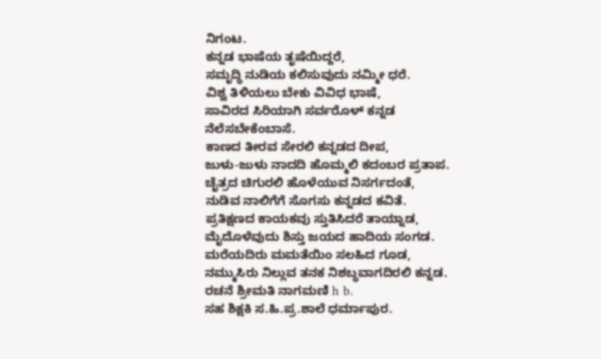ನಿಗಂಟ.
ಕನ್ನಡ ಭಾಷೆಯ ತೃಷೆಯಿದ್ದರೆ,
ಸಮೃದ್ಧಿ ನುಡಿಯ ಕಲಿಸುವುದು ನಮ್ಮೀ ಧರೆ.
ವಿಶ್ವ ತಿಳಿಯಲು ಬೇಕು ವಿವಿಧ ಭಾಷೆ,
ಸಾವಿರದ ಸಿರಿಯಾಗಿ ಸರ್ವರೊಳ್ ಕನ್ನಡ ನೆಲೆಸಬೇಕೆಂಬಾಸೆ.
ಕಾಣದ ತೀರವ ಸೇರಲಿ ಕನ್ನಡದ ದೀಪ,
ಜುಳು-ಜುಳು ನಾದದಿ ಹೊಮ್ಮಲಿ ಕದಂಬರ ಪ್ರತಾಪ.
ಚೈತ್ರದ ಚಿಗುರಲಿ ಹೊಳೆಯುವ ನಿಸರ್ಗದಂತೆ,
ನುಡಿವ ನಾಲಿಗೆಗೆ ಸೊಗಸು ಕನ್ನಡದ ಕವಿತೆ.
ಪ್ರತಿಕ್ಷಣದ ಕಾಯಕವು ಸ್ತುತಿಸಿದರೆ ತಾಯ್ನಾಡ,
ಮೈದೊಳೆವುದು ಶಿಸ್ತು ಜಯದ ಹಾದಿಯ ಸಂಗಡ.
ಮರೆಯದಿರು ಮಮತೆಯಿಂ ಸಲಹಿದ ಗೂಡ,
ನಮ್ಮುಸಿರು ನಿಲ್ಲುವ ತನಕ ನಿಶಬ್ಧವಾಗದಿರಲಿ ಕನ್ನಡ.
ರಚನೆ ಶ್ರೀಮತಿ ನಾಗಮಣಿ h b.
ಸಹ ಶಿಕ್ಷಕಿ ಸ.ಹಿ.ಪ್ರ.ಶಾಲೆ ಧರ್ಮಾಪುರ.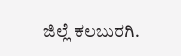ಜಿಲ್ಲೆ ಕಲಬುರಗಿ.